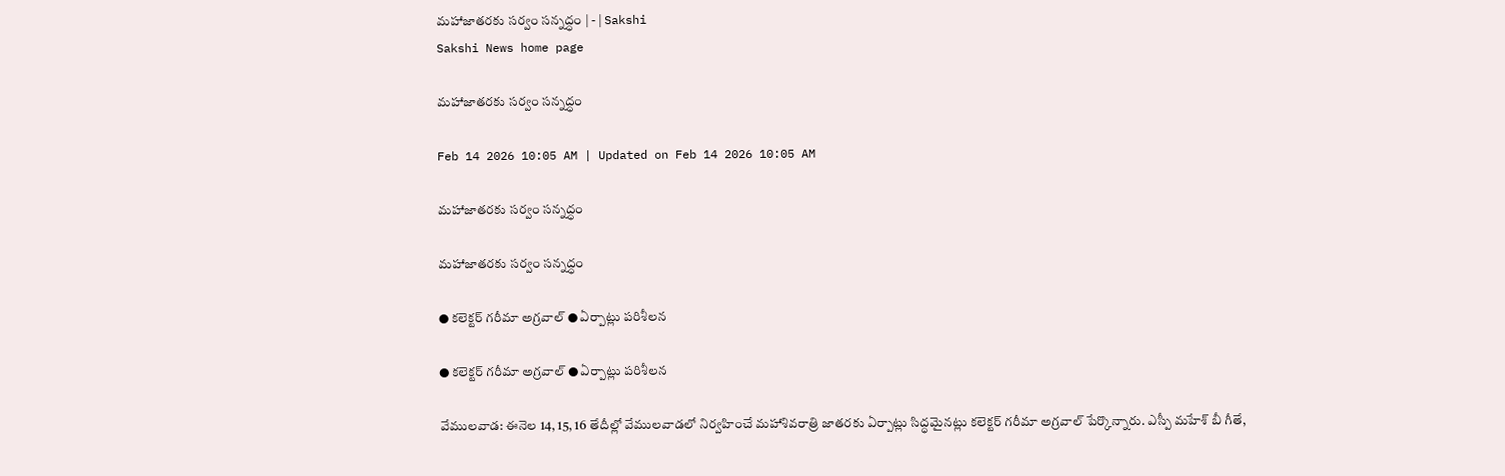మహాజాతరకు సర్వం సన్నద్ధం | - | Sakshi
Sakshi News home page

మహాజాతరకు సర్వం సన్నద్ధం

Feb 14 2026 10:05 AM | Updated on Feb 14 2026 10:05 AM

మహాజాతరకు సర్వం సన్నద్ధం

మహాజాతరకు సర్వం సన్నద్ధం

● కలెక్టర్‌ గరీమా అగ్రవాల్‌ ● ఏర్పాట్లు పరిశీలన

● కలెక్టర్‌ గరీమా అగ్రవాల్‌ ● ఏర్పాట్లు పరిశీలన

వేములవాడ: ఈనెల 14, 15, 16 తేదీల్లో వేములవాడలో నిర్వహించే మహాశివరాత్రి జాతరకు ఏర్పాట్లు సిద్ధమైనట్లు కలెక్టర్‌ గరీమా అగ్రవాల్‌ పేర్కొన్నారు. ఎస్పీ మహేశ్‌ బీ గీతే,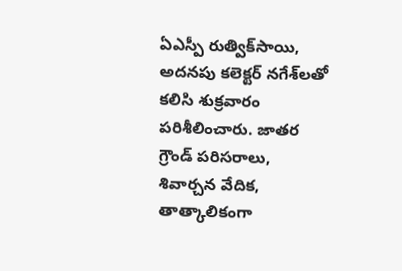ఏఎస్పీ రుత్విక్‌సాయి, అదనపు కలెక్టర్‌ నగేశ్‌లతో కలిసి శుక్రవారం పరిశీలించారు. జాతర గ్రౌండ్‌ పరిసరాలు, శివార్చన వేదిక, తాత్కాలికంగా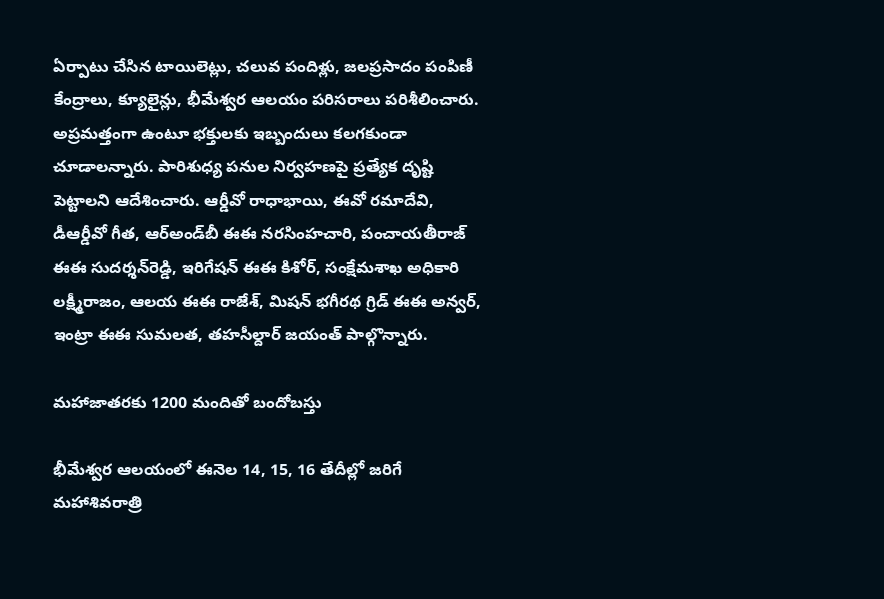ఏర్పాటు చేసిన టాయిలెట్లు, చలువ పందిళ్లు, జలప్రసాదం పంపిణీ కేంద్రాలు, క్యూలైన్లు, భీమేశ్వర ఆలయం పరిసరాలు పరిశీలించారు. అప్రమత్తంగా ఉంటూ భక్తులకు ఇబ్బందులు కలగకుండా చూడాలన్నారు. పారిశుధ్య పనుల నిర్వహణపై ప్రత్యేక దృష్టి పెట్టాలని ఆదేశించారు. ఆర్డీవో రాధాభాయి, ఈవో రమాదేవి, డీఆర్డీవో గీత, ఆర్‌అండ్‌బీ ఈఈ నరసింహచారి, పంచాయతీరాజ్‌ ఈఈ సుదర్శన్‌రెడ్డి, ఇరిగేషన్‌ ఈఈ కిశోర్‌, సంక్షేమశాఖ అధికారి లక్ష్మీరాజం, ఆలయ ఈఈ రాజేశ్‌, మిషన్‌ భగీరథ గ్రిడ్‌ ఈఈ అన్వర్‌, ఇంట్రా ఈఈ సుమలత, తహసీల్దార్‌ జయంత్‌ పాల్గొన్నారు.

మహాజాతరకు 1200 మందితో బందోబస్తు

భీమేశ్వర ఆలయంలో ఈనెల 14, 15, 16 తేదీల్లో జరిగే మహాశివరాత్రి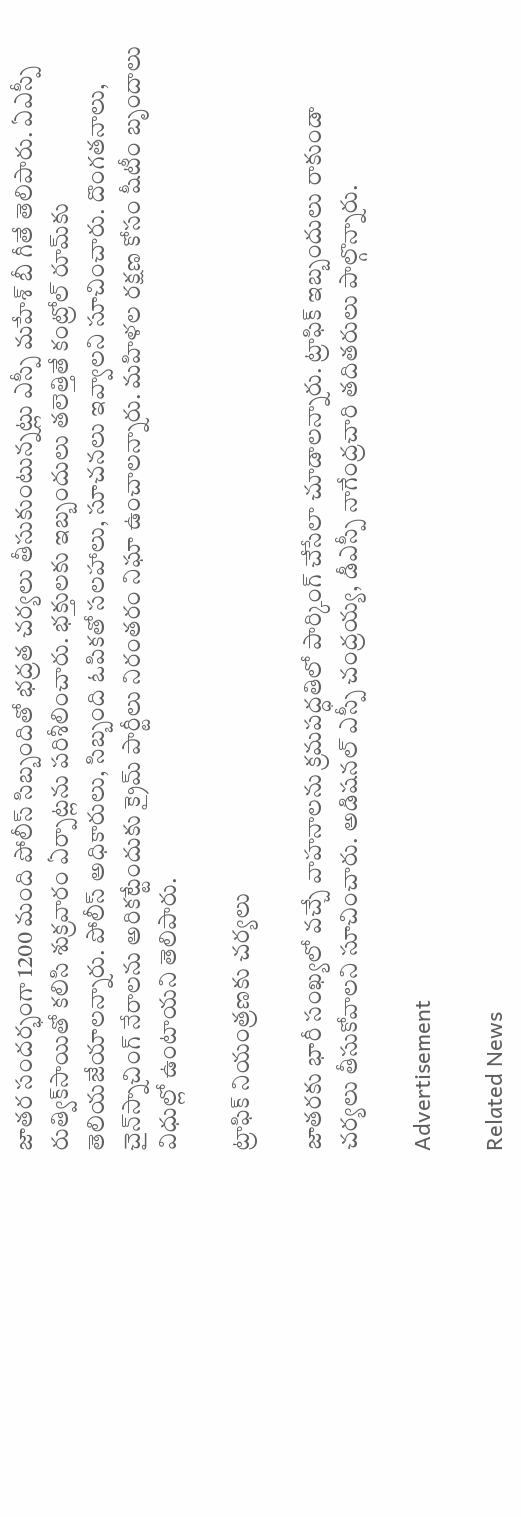జాతర సందర్భంగా 1200 మంది పోలీస్‌ సిబ్బందితో భద్రత చర్యలు తీసుకుంటున్నట్లు ఎస్పీ మహేశ్‌ బీ గీతే తెలిపారు. ఏఎస్పీ రుత్విక్‌సాయితో కలిసి శుక్రవారం ఏర్పాట్లను పరిశీలించారు. భక్తులకు ఇబ్బందులు తలెత్తితే కంట్రోల్‌ రూమ్‌కు తెలియజేయాలన్నారు. పోలీస్‌ అధికారులు, సిబ్బంది ఓపికతో సలహాలు, సూచనలు ఇవ్వాలని సూచించారు. దొంగతనాలు, చైన్‌స్నాచింగ్‌ నేరాలను అరికట్టేందుకు క్రైమ్‌ పార్టీలు నిరంతరం నిఘా ఉంచాలన్నారు. మహిళల రక్షణ కోసం షీటీం బృందాలు విధుల్లో ఉంటాయని తెలిపారు.

ట్రాఫిక్‌ నియంత్రణకు చర్యలు

జాతరకు భారీ సంఖ్యలో వచ్చే వాహనాలను క్రమపద్ధతిలో పార్కింగ్‌ చేసేలా చూడాలన్నారు. ట్రాఫిక్‌ ఇబ్బందులు రాకుండా చర్యలు తీసుకోవాలని సూచించారు. అడిషనల్‌ ఎస్పీ చంద్రయ్య, డీఎస్పీ నాగేంద్రచారి తదితరులు పాల్గొన్నారు.

Advertisement

Related News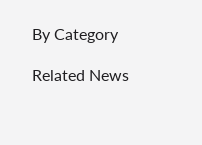By Category

Related News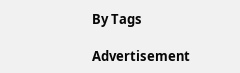By Tags

Advertisement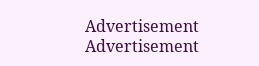Advertisement
Advertisement